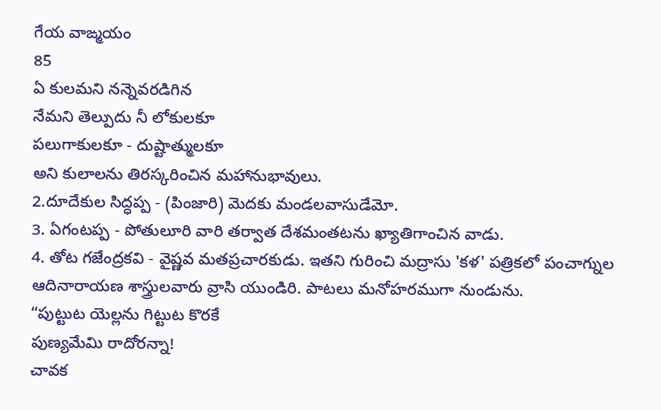గేయ వాఙ్మయం
85
ఏ కులమని నన్నెవరడిగిన
నేమని తెల్పుదు నీ లోకులకూ
పలుగాకులకూ - దుష్టాత్ములకూ
అని కులాలను తిరస్కరించిన మహానుభావులు.
2.దూదేకుల సిద్ధప్ప - (పింజారి) మెదకు మండలవాసుడేమో.
3. ఏగంటప్ప - పోతులూరి వారి తర్వాత దేశమంతటను ఖ్యాతిగాంచిన వాడు.
4. తోట గజేంద్రకవి - వైష్ణవ మతప్రచారకుడు. ఇతని గురించి మద్రాసు 'కళ' పత్రికలో పంచాగ్నుల ఆదినారాయణ శాస్త్రులవారు వ్రాసి యుండిరి. పాటలు మనోహరముగా నుండును.
“పుట్టుట యెల్లను గిట్టుట కొరకే
పుణ్యమేమి రాదోరన్నా!
చావక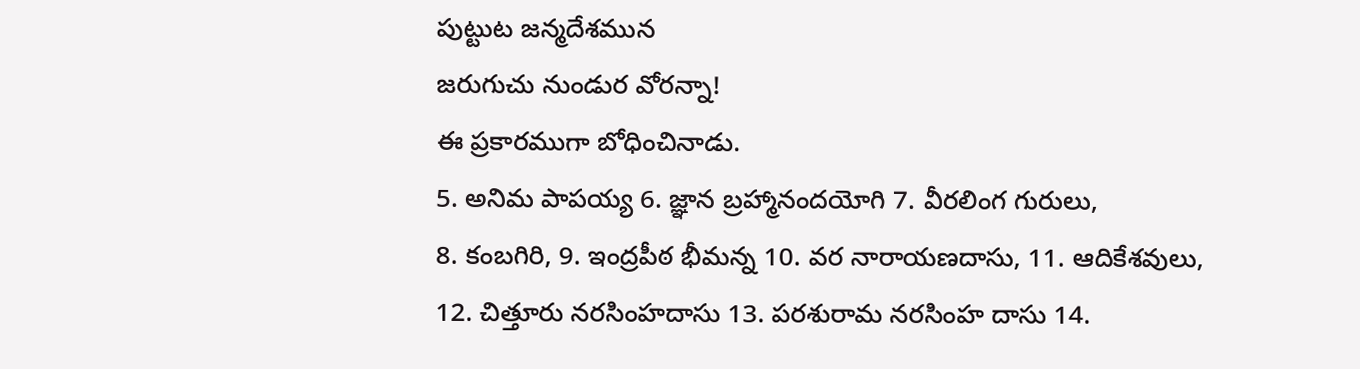పుట్టుట జన్మదేశమున
జరుగుచు నుండుర వోరన్నా!
ఈ ప్రకారముగా బోధించినాడు.
5. అనిమ పాపయ్య 6. జ్ఞాన బ్రహ్మానందయోగి 7. వీరలింగ గురులు,
8. కంబగిరి, 9. ఇంద్రపీఠ భీమన్న 10. వర నారాయణదాసు, 11. ఆదికేశవులు,
12. చిత్తూరు నరసింహదాసు 13. పరశురామ నరసింహ దాసు 14.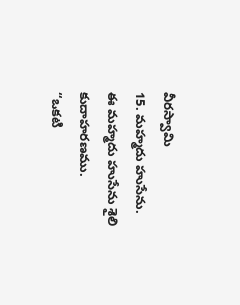వీరస్వామి
15. మహ్మదు హుసేను.
ఈ మహ్మదు హుసేను శైలి కుదాహరణము.
“ఒకటి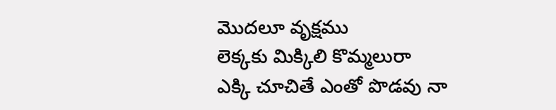మొదలూ వృక్షము
లెక్కకు మిక్కిలి కొమ్మలురా
ఎక్కి చూచితే ఎంతో పొడవు నా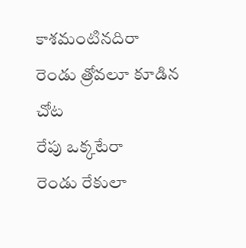కాశమంటినదిరా
రెండు త్రోవలూ కూడిన చోట
రేపు ఒక్కటేరా
రెండు రేకులా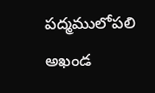పద్మములోపలి
అఖండ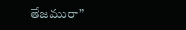తేజమురా”